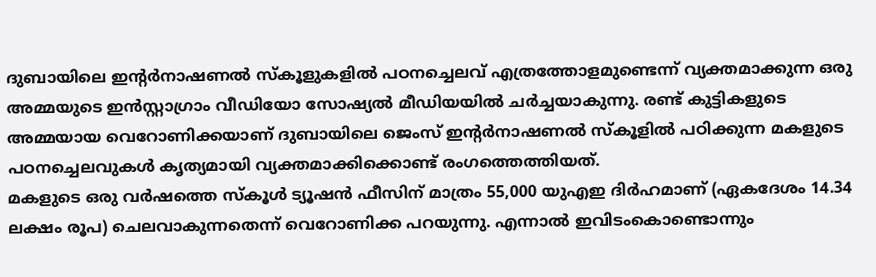ദുബായിലെ ഇന്റർനാഷണൽ സ്കൂളുകളിൽ പഠനച്ചെലവ് എത്രത്തോളമുണ്ടെന്ന് വ്യക്തമാക്കുന്ന ഒരു അമ്മയുടെ ഇൻസ്റ്റാഗ്രാം വീഡിയോ സോഷ്യൽ മീഡിയയിൽ ചർച്ചയാകുന്നു. രണ്ട് കുട്ടികളുടെ അമ്മയായ വെറോണിക്കയാണ് ദുബായിലെ ജെംസ് ഇന്റർനാഷണൽ സ്കൂളിൽ പഠിക്കുന്ന മകളുടെ പഠനച്ചെലവുകൾ കൃത്യമായി വ്യക്തമാക്കിക്കൊണ്ട് രംഗത്തെത്തിയത്.
മകളുടെ ഒരു വർഷത്തെ സ്കൂൾ ട്യൂഷൻ ഫീസിന് മാത്രം 55,000 യുഎഇ ദിർഹമാണ് (ഏകദേശം 14.34 ലക്ഷം രൂപ) ചെലവാകുന്നതെന്ന് വെറോണിക്ക പറയുന്നു. എന്നാൽ ഇവിടംകൊണ്ടൊന്നും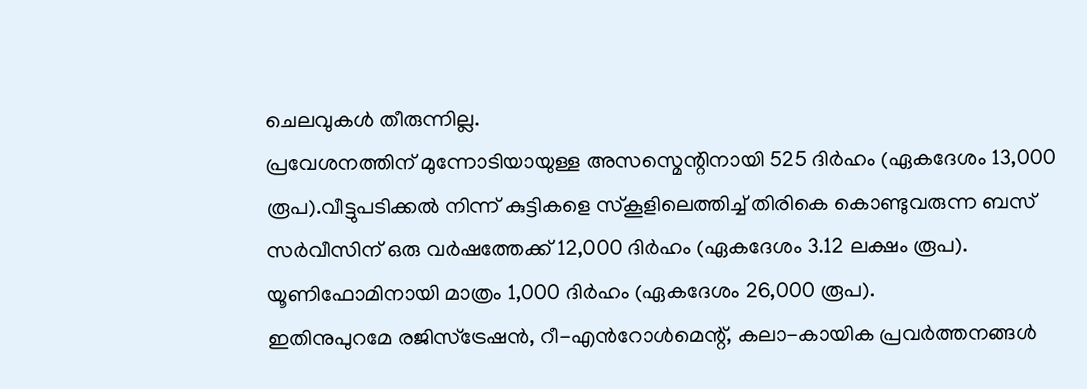ചെലവുകൾ തീരുന്നില്ല.
പ്രവേശനത്തിന് മുന്നോടിയായുള്ള അസസ്മെന്റിനായി 525 ദിർഹം (ഏകദേശം 13,000 രൂപ).വീട്ടുപടിക്കൽ നിന്ന് കുട്ടികളെ സ്കൂളിലെത്തിച്ച് തിരികെ കൊണ്ടുവരുന്ന ബസ് സർവീസിന് ഒരു വർഷത്തേക്ക് 12,000 ദിർഹം (ഏകദേശം 3.12 ലക്ഷം രൂപ). യൂണിഫോമിനായി മാത്രം 1,000 ദിർഹം (ഏകദേശം 26,000 രൂപ).
ഇതിനുപുറമേ രജിസ്ട്രേഷൻ, റീ-എൻറോൾമെന്റ്, കലാ-കായിക പ്രവർത്തനങ്ങൾ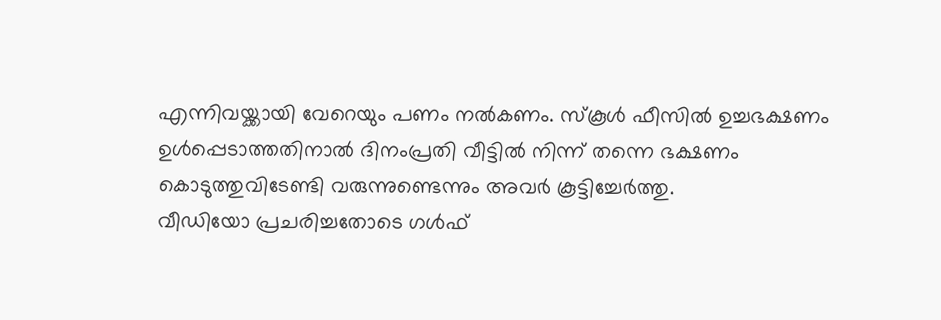എന്നിവയ്ക്കായി വേറെയും പണം നൽകണം. സ്കൂൾ ഫീസിൽ ഉച്ചഭക്ഷണം ഉൾപ്പെടാത്തതിനാൽ ദിനംപ്രതി വീട്ടിൽ നിന്ന് തന്നെ ഭക്ഷണം കൊടുത്തുവിടേണ്ടി വരുന്നുണ്ടെന്നും അവർ കൂട്ടിച്ചേർത്തു.
വീഡിയോ പ്രചരിച്ചതോടെ ഗൾഫ്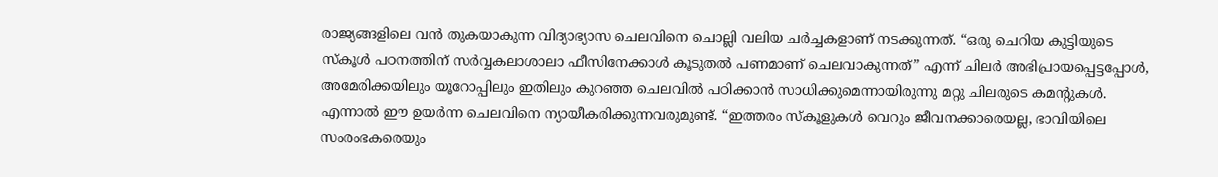രാജ്യങ്ങളിലെ വൻ തുകയാകുന്ന വിദ്യാഭ്യാസ ചെലവിനെ ചൊല്ലി വലിയ ചർച്ചകളാണ് നടക്കുന്നത്. “ഒരു ചെറിയ കുട്ടിയുടെ സ്കൂൾ പഠനത്തിന് സർവ്വകലാശാലാ ഫീസിനേക്കാൾ കൂടുതൽ പണമാണ് ചെലവാകുന്നത്” എന്ന് ചിലർ അഭിപ്രായപ്പെട്ടപ്പോൾ, അമേരിക്കയിലും യൂറോപ്പിലും ഇതിലും കുറഞ്ഞ ചെലവിൽ പഠിക്കാൻ സാധിക്കുമെന്നായിരുന്നു മറ്റു ചിലരുടെ കമന്റുകൾ.
എന്നാൽ ഈ ഉയർന്ന ചെലവിനെ ന്യായീകരിക്കുന്നവരുമുണ്ട്. “ഇത്തരം സ്കൂളുകൾ വെറും ജീവനക്കാരെയല്ല, ഭാവിയിലെ സംരംഭകരെയും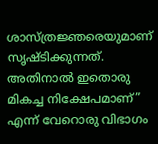ശാസ്ത്രജ്ഞരെയുമാണ് സൃഷ്ടിക്കുന്നത്. അതിനാൽ ഇതൊരു മികച്ച നിക്ഷേപമാണ്” എന്ന് വേറൊരു വിഭാഗം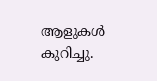ആളുകൾ കുറിച്ചു.